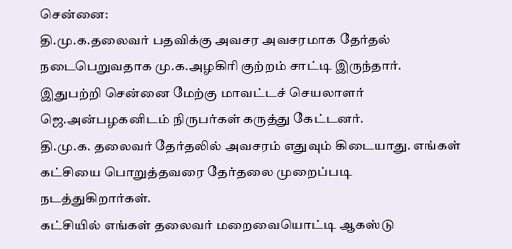சென்னை:
தி.மு.க.தலைவர் பதவிக்கு அவசர அவசரமாக தேர்தல் நடைபெறுவதாக மு.க.அழகிரி குற்றம் சாட்டி இருந்தார்.
இதுபற்றி சென்னை மேற்கு மாவட்டச் செயலாளர் ஜெ.அன்பழகனிடம் நிருபர்கள் கருத்து கேட்டனர்.
தி.மு.க. தலைவர் தேர்தலில் அவசரம் எதுவும் கிடையாது. எங்கள் கட்சியை பொறுத்தவரை தேர்தலை முறைப்படி நடத்துகிறார்கள்.
கட்சியில் எங்கள் தலைவர் மறைவையொட்டி ஆகஸ்டு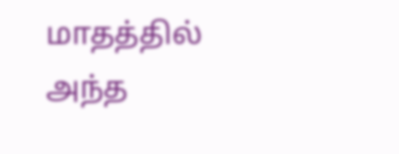மாதத்தில் அந்த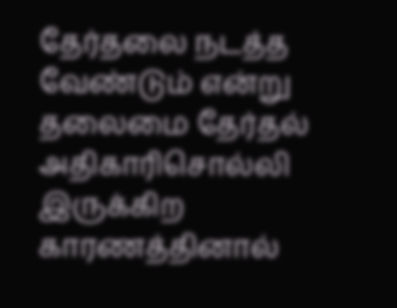தேர்தலை நடத்த வேண்டும் என்று தலைமை தேர்தல் அதிகாரிசொல்லி இருக்கிற காரணத்தினால்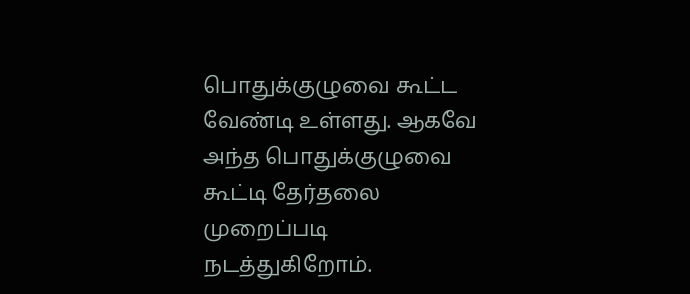பொதுக்குழுவை கூட்ட வேண்டி உள்ளது. ஆகவே அந்த பொதுக்குழுவை கூட்டி தேர்தலை முறைப்படி நடத்துகிறோம்.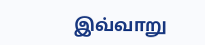இவ்வாறு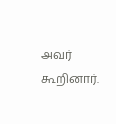அவர் கூறினார்.